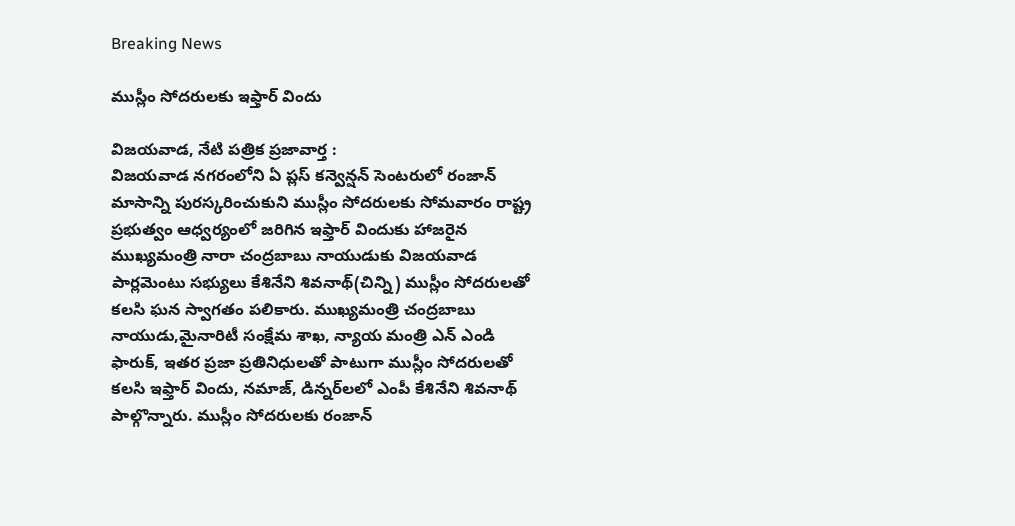Breaking News

ముస్లీం సోదరులకు ఇఫ్తార్ విందు

విజయవాడ, నేటి పత్రిక ప్రజావార్త :
విజయవాడ నగరంలోని ఏ ప్లస్ కన్వెన్షన్ సెంటరులో రంజాన్ మాసాన్ని పురస్కరించుకుని ముస్లీం సోదరులకు సోమవారం రాష్ట్ర ప్రభుత్వం ఆధ్వర్యంలో జరిగిన ఇఫ్తార్ విందుకు హాజరైన ముఖ్యమంత్రి నారా చంద్రబాబు నాయుడుకు విజయవాడ పార్లమెంటు సభ్యులు కేశినేని శివనాథ్(చిన్ని) ముస్లీం సోదరులతో కలసి ఘన స్వాగతం పలికారు. ముఖ్యమంత్రి చంద్రబాబు నాయుడు,మైనారిటీ సంక్షేమ శాఖ, న్యాయ మంత్రి ఎన్ ఎండి ఫారుక్, ఇతర ప్రజా ప్రతినిధులతో పాటుగా ముస్లీం సోదరులతో కలసి ఇఫ్తార్ విందు, నమాజ్, డిన్నర్‌లలో ఎంపీ కేశినేని శివనాథ్ పాల్గొన్నారు. ముస్లీం సోదరులకు రంజాన్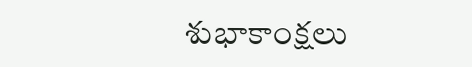శుభాకాంక్షలు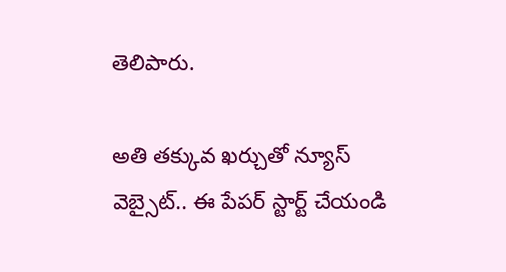తెలిపారు.

అతి తక్కువ ఖర్చుతో న్యూస్ వెబ్సైట్.. ఈ పేపర్ స్టార్ట్ చేయండి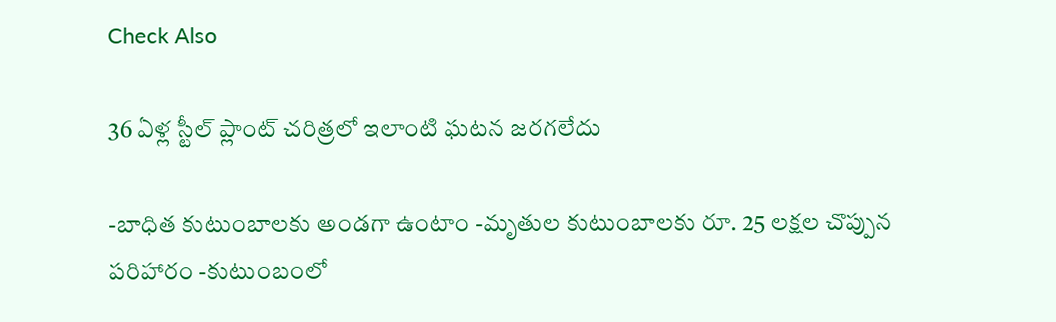Check Also

36 ఏళ్ల స్టీల్ ప్లాంట్ చరిత్రలో ఇలాంటి ఘటన జరగలేదు

-బాధిత కుటుంబాలకు అండగా ఉంటాం -మృతుల కుటుంబాలకు రూ. 25 లక్షల చొప్పున పరిహారం -కుటుంబంలో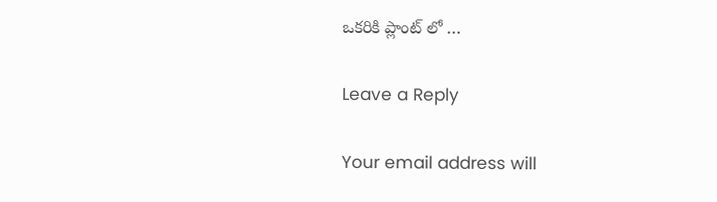ఒకరికి ప్లాంట్ లో …

Leave a Reply

Your email address will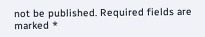not be published. Required fields are marked *